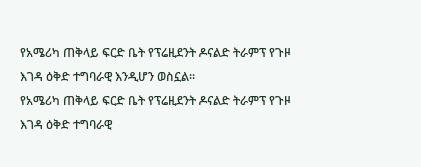የአሜሪካ ጠቅላይ ፍርድ ቤት የፕሬዚደንት ዶናልድ ትራምፕ የጉዞ እገዳ ዕቅድ ተግባራዊ እንዲሆን ወስኗል።
የአሜሪካ ጠቅላይ ፍርድ ቤት የፕሬዚደንት ዶናልድ ትራምፕ የጉዞ እገዳ ዕቅድ ተግባራዊ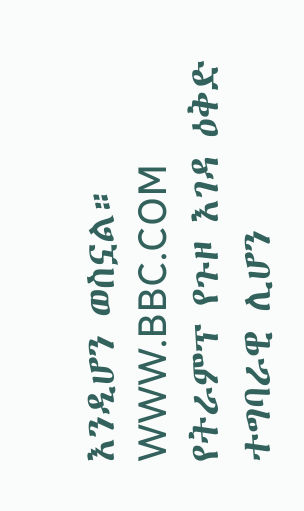እንዲሆን ወስኗል።
WWW.BBC.COM
የትራምፕ የጉዞ እገዳ ዕቅድ ተግባራዊ ሊሆን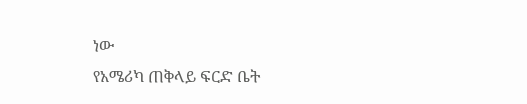ነው
የአሜሪካ ጠቅላይ ፍርድ ቤት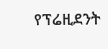የፕሬዚደንት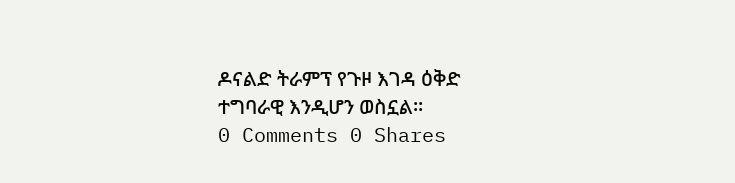ዶናልድ ትራምፕ የጉዞ እገዳ ዕቅድ ተግባራዊ እንዲሆን ወስኗል።
0 Comments 0 Shares